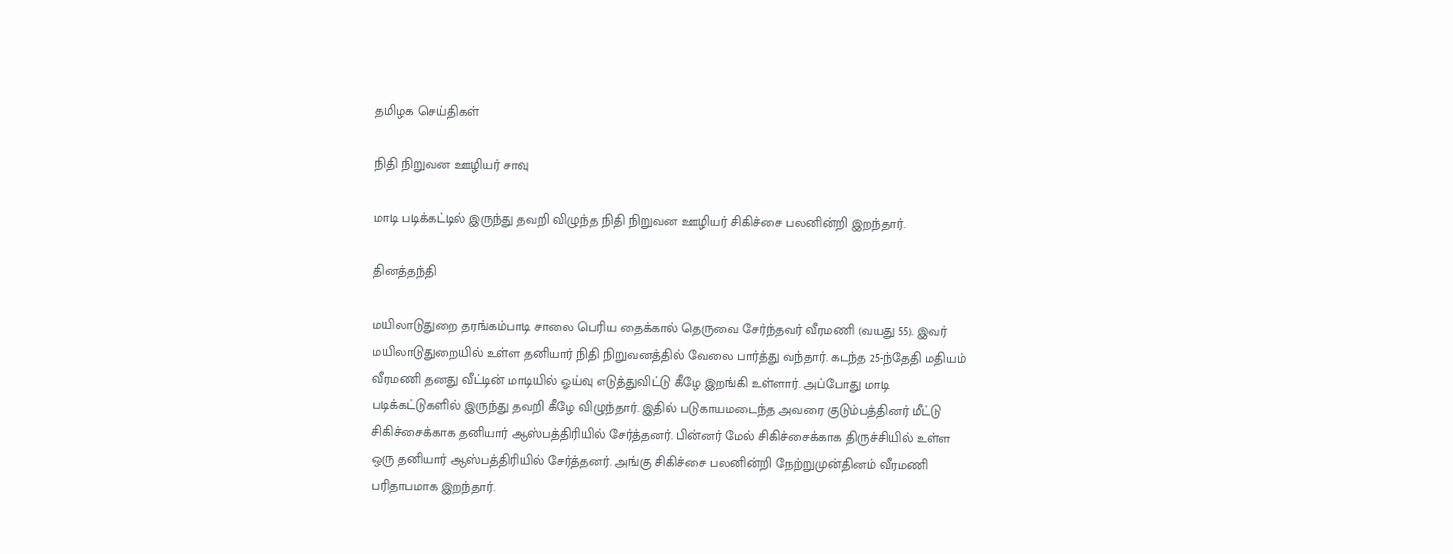தமிழக செய்திகள்

நிதி நிறுவன ஊழியர் சாவு

மாடி படிக்கட்டில் இருந்து தவறி விழுந்த நிதி நிறுவன ஊழியர் சிகிச்சை பலனின்றி இறந்தார்.

தினத்தந்தி

மயிலாடுதுறை தரங்கம்பாடி சாலை பெரிய தைக்கால் தெருவை சேர்ந்தவர் வீரமணி (வயது 55). இவர் மயிலாடுதுறையில் உள்ள தனியார் நிதி நிறுவனத்தில் வேலை பார்த்து வந்தார். கடந்த 25-ந்தேதி மதியம் வீரமணி தனது வீட்டின் மாடியில் ஓய்வு எடுத்துவிட்டு கீழே இறங்கி உள்ளார். அப்போது மாடி படிக்கட்டுகளில் இருந்து தவறி கீழே விழுந்தார். இதில் படுகாயமடைந்த அவரை குடும்பத்தினர் மீட்டு சிகிச்சைக்காக தனியார் ஆஸ்பத்திரியில் சேர்த்தனர். பின்னர் மேல் சிகிச்சைக்காக திருச்சியில் உள்ள ஒரு தனியார் ஆஸ்பத்திரியில் சேர்த்தனர். அங்கு சிகிச்சை பலனின்றி நேற்றுமுன்தினம் வீரமணி பரிதாபமாக இறந்தார்.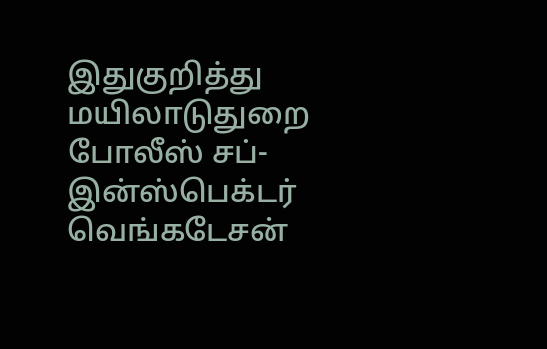இதுகுறித்து மயிலாடுதுறை போலீஸ் சப்-இன்ஸ்பெக்டர் வெங்கடேசன்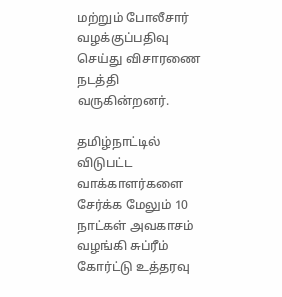மற்றும் போலீசார் வழக்குப்பதிவு செய்து விசாரணை நடத்தி வருகின்றனர்.

தமிழ்நாட்டில் விடுபட்ட வாக்காளர்களை சேர்க்க மேலும் 10 நாட்கள் அவகாசம் வழங்கி சுப்ரீம் கோர்ட்டு உத்தரவு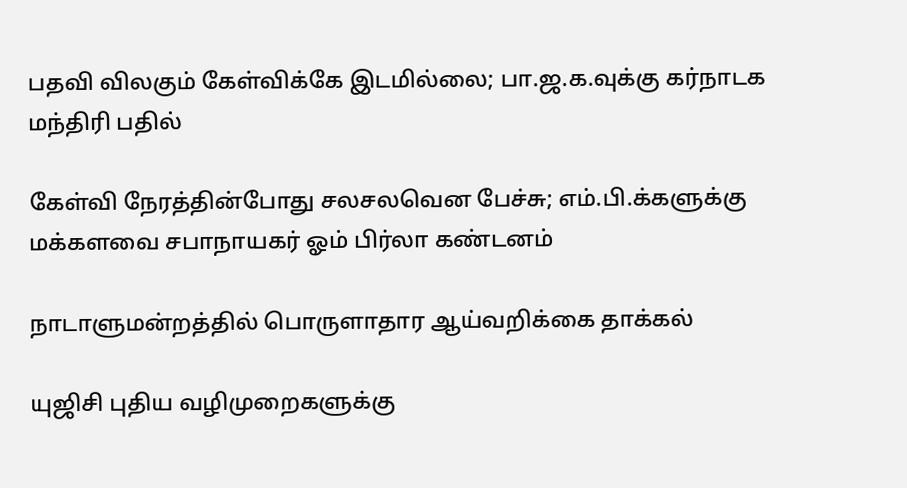பதவி விலகும் கேள்விக்கே இடமில்லை; பா.ஜ.க.வுக்கு கர்நாடக மந்திரி பதில்

கேள்வி நேரத்தின்போது சலசலவென பேச்சு; எம்.பி.க்களுக்கு மக்களவை சபாநாயகர் ஓம் பிர்லா கண்டனம்

நாடாளுமன்றத்தில் பொருளாதார ஆய்வறிக்கை தாக்கல்

யுஜிசி புதிய வழிமுறைகளுக்கு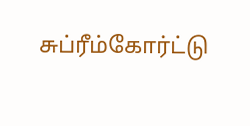சுப்ரீம்கோர்ட்டு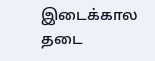இடைக்கால தடை